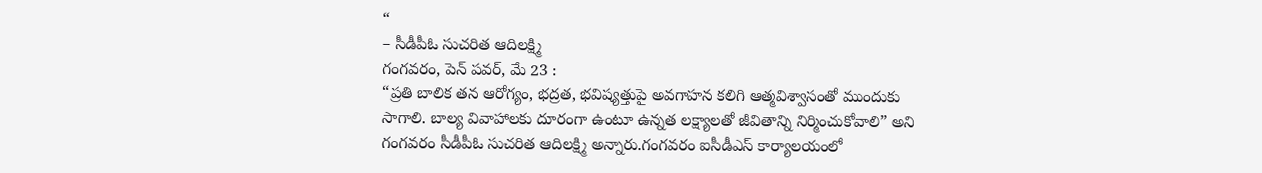“
– సీడీపీఓ సుచరిత ఆదిలక్ష్మి
గంగవరం, పెన్ పవర్, మే 23 :
“ప్రతి బాలిక తన ఆరోగ్యం, భద్రత, భవిష్యత్తుపై అవగాహన కలిగి ఆత్మవిశ్వాసంతో ముందుకు సాగాలి. బాల్య వివాహాలకు దూరంగా ఉంటూ ఉన్నత లక్ష్యాలతో జీవితాన్ని నిర్మించుకోవాలి” అని గంగవరం సీడీపీఓ సుచరిత ఆదిలక్ష్మి అన్నారు.గంగవరం ఐసీడీఎస్ కార్యాలయంలో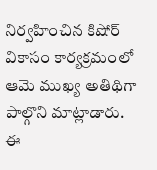నిర్వహించిన కిషోర్ వికాసం కార్యక్రమంలో ఆమె ముఖ్య అతిథిగా పాల్గొని మాట్లాడారు.
ఈ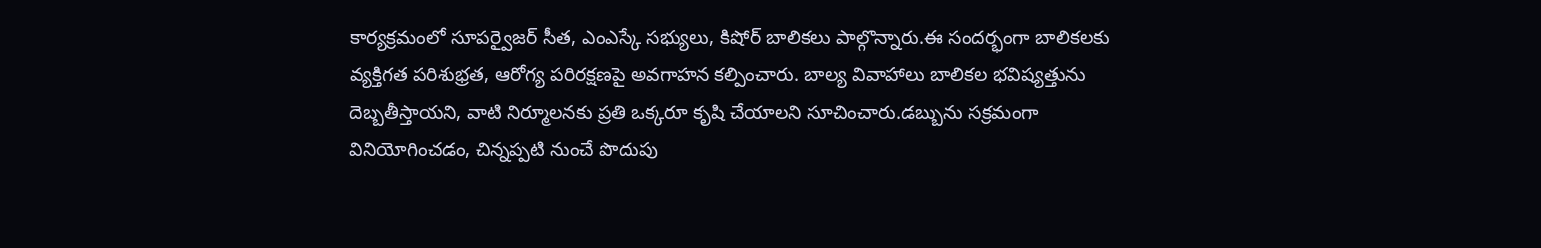కార్యక్రమంలో సూపర్వైజర్ సీత, ఎంఎస్కే సభ్యులు, కిషోర్ బాలికలు పాల్గొన్నారు.ఈ సందర్భంగా బాలికలకు వ్యక్తిగత పరిశుభ్రత, ఆరోగ్య పరిరక్షణపై అవగాహన కల్పించారు. బాల్య వివాహాలు బాలికల భవిష్యత్తును దెబ్బతీస్తాయని, వాటి నిర్మూలనకు ప్రతి ఒక్కరూ కృషి చేయాలని సూచించారు.డబ్బును సక్రమంగా వినియోగించడం, చిన్నప్పటి నుంచే పొదుపు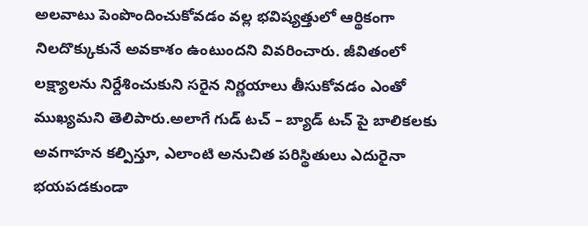అలవాటు పెంపొందించుకోవడం వల్ల భవిష్యత్తులో ఆర్థికంగా నిలదొక్కుకునే అవకాశం ఉంటుందని వివరించారు. జీవితంలో లక్ష్యాలను నిర్దేశించుకుని సరైన నిర్ణయాలు తీసుకోవడం ఎంతో ముఖ్యమని తెలిపారు.అలాగే గుడ్ టచ్ – బ్యాడ్ టచ్ పై బాలికలకు అవగాహన కల్పిస్తూ, ఎలాంటి అనుచిత పరిస్థితులు ఎదురైనా భయపడకుండా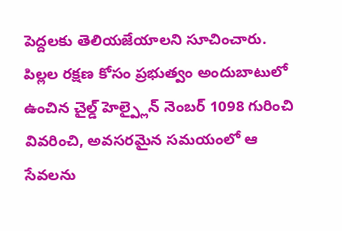పెద్దలకు తెలియజేయాలని సూచించారు. పిల్లల రక్షణ కోసం ప్రభుత్వం అందుబాటులో ఉంచిన చైల్డ్ హెల్ప్లైన్ నెంబర్ 1098 గురించి వివరించి, అవసరమైన సమయంలో ఆ సేవలను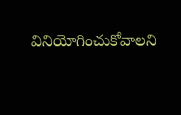వినియోగించుకోవాలని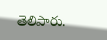తెలిపారు.